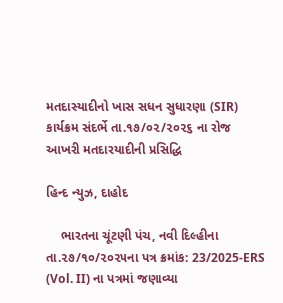મતદાસ્યાદીનો ખાસ સધન સુધારણા (SIR) કાર્યક્રમ સંદર્ભે તા.૧૭/૦૨/૨૦૨૬ ના રોજ આખરી મતદારયાદીની પ્રસિદ્ધિ

હિન્દ ન્યુઝ, દાહોદ

    ભારતના ચૂંટણી પંચ, નવી દિલ્હીના તા.૨૭/૧૦/૨૦૨૫ના પત્ર ક્રમાંક: 23/2025-ERS (Vol. II) ના પત્રમાં જણાવ્યા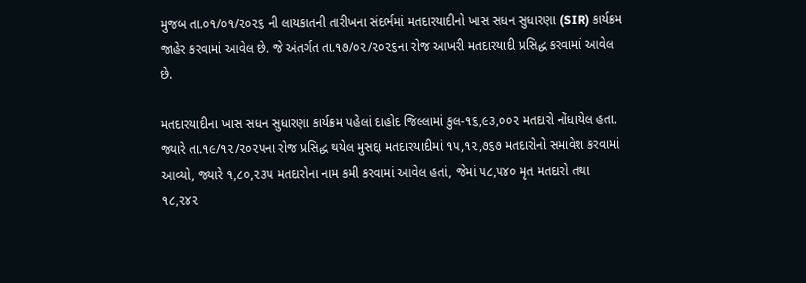મુજબ તા.૦૧/૦૧/૨૦૨૬ ની લાયકાતની તારીખના સંદર્ભમાં મતદારયાદીનો ખાસ સધન સુધારણા (SIR) કાર્યક્રમ જાહેર કરવામાં આવેલ છે. જે અંતર્ગત તા.૧૭/૦૨/૨૦૨૬ના રોજ આખરી મતદારયાદી પ્રસિદ્ધ કરવામાં આવેલ છે.

મતદારયાદીના ખાસ સધન સુધારણા કાર્યક્રમ પહેલાં દાહોદ જિલ્લામાં કુલ-૧૬,૯૩,૦૦૨ મતદારો નોંધાયેલ હતા. જ્યારે તા.૧૯/૧૨/૨૦૨૫ના રોજ પ્રસિદ્ધ થયેલ મુસદ્દા મતદારયાદીમાં ૧૫,૧૨,૭૬૭ મતદારોનો સમાવેશ કરવામાં આવ્યો, જ્યારે ૧,૮૦,૨૩૫ મતદારોના નામ કમી કરવામાં આવેલ હતાં, જેમાં ૫૮,૫૪૦ મૃત મતદારો તથા ૧૮,૨૪૨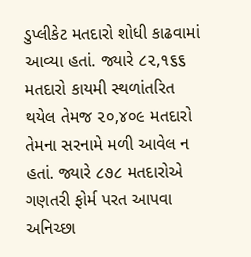ડુપ્લીકેટ મતદારો શોધી કાઢવામાં આવ્યા હતાં. જ્યારે ૮૨,૧૬૬ મતદારો કાયમી સ્થળાંતરિત થયેલ તેમજ ૨૦,૪૦૯ મતદારો તેમના સરનામે મળી આવેલ ન હતાં. જ્યારે ૮૭૮ મતદારોએ ગણતરી ફોર્મ પરત આપવા અનિચ્છા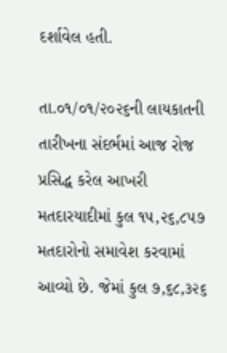દર્શાવેલ હતી.

તા.૦૧/૦૧/૨૦૨૬ની લાયકાતની તારીખના સંદર્ભમાં આજ રોજ પ્રસિદ્ધ કરેલ આખરી મતદારયાદીમાં કુલ ૧૫,૨૬,૮૫૭ મતદારોનો સમાવેશ કરવામાં આવ્યો છે. જેમાં કુલ ૭,૬૮,૩૨૬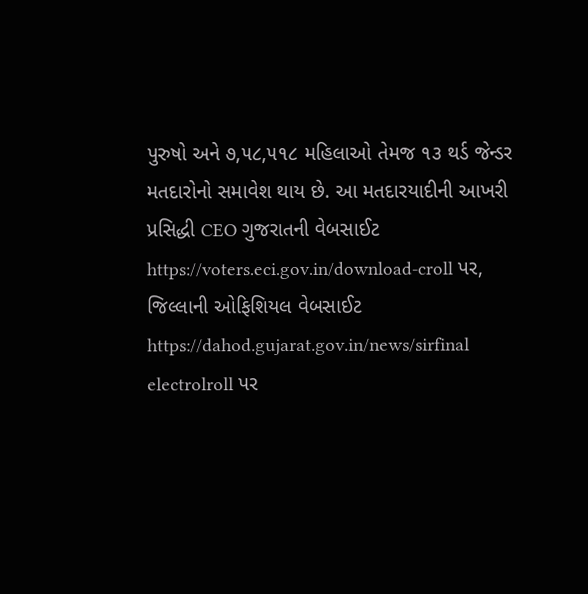પુરુષો અને ૭,૫૮,૫૧૮ મહિલાઓ તેમજ ૧૩ થર્ડ જેન્ડર મતદારોનો સમાવેશ થાય છે. આ મતદારયાદીની આખરી પ્રસિદ્ધી CEO ગુજરાતની વેબસાઈટ https://voters.eci.gov.in/download-croll પર, જિલ્લાની ઓફિશિયલ વેબસાઈટ https://dahod.gujarat.gov.in/news/sirfinal electrolroll પર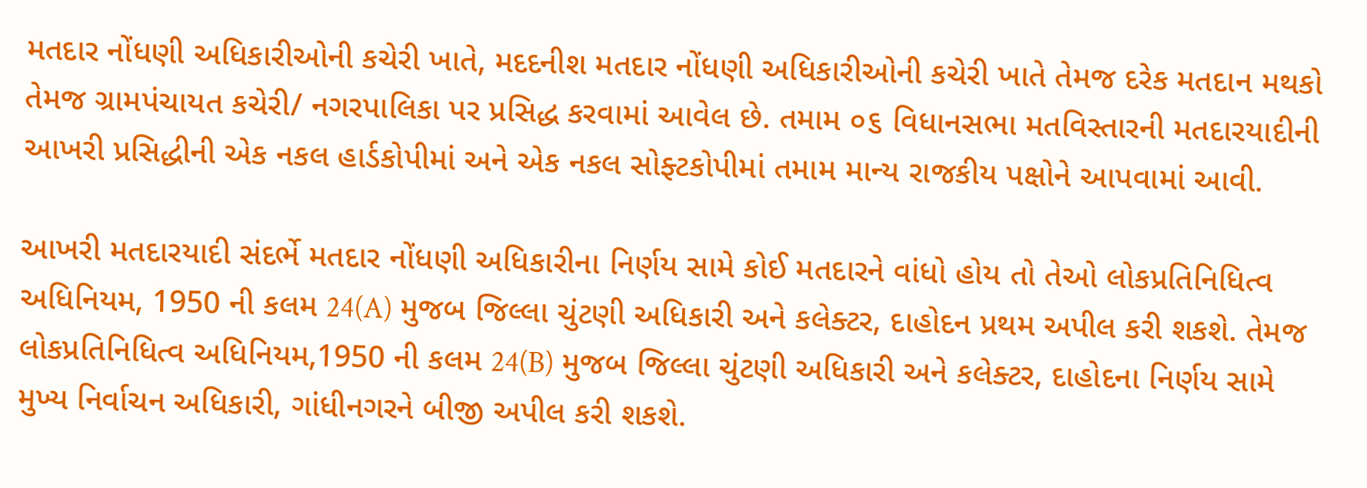મતદાર નોંધણી અધિકારીઓની કચેરી ખાતે, મદદનીશ મતદાર નોંધણી અધિકારીઓની કચેરી ખાતે તેમજ દરેક મતદાન મથકો તેમજ ગ્રામપંચાયત કચેરી/ નગરપાલિકા પર પ્રસિદ્ધ કરવામાં આવેલ છે. તમામ ૦૬ વિધાનસભા મતવિસ્તારની મતદારયાદીની આખરી પ્રસિદ્ધીની એક નકલ હાર્ડકોપીમાં અને એક નકલ સોફ્ટકોપીમાં તમામ માન્ય રાજકીય પક્ષોને આપવામાં આવી.

આખરી મતદારયાદી સંદર્ભે મતદાર નોંધણી અધિકારીના નિર્ણય સામે કોઈ મતદારને વાંધો હોય તો તેઓ લોકપ્રતિનિધિત્વ અધિનિયમ, 1950 ની કલમ 24(A) મુજબ જિલ્લા ચુંટણી અધિકારી અને કલેક્ટર, દાહોદન પ્રથમ અપીલ કરી શકશે. તેમજ લોકપ્રતિનિધિત્વ અધિનિયમ,1950 ની કલમ 24(B) મુજબ જિલ્લા ચુંટણી અધિકારી અને કલેક્ટર, દાહોદના નિર્ણય સામે મુખ્ય નિર્વાચન અધિકારી, ગાંધીનગરને બીજી અપીલ કરી શકશે.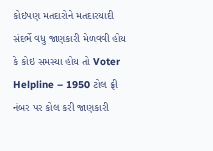કોઇપણ મતદારોને મતદારયાદી સંદર્ભે વધુ જાણકારી મેળવવી હોય કે કોઇ સમસ્યા હોય તો Voter Helpline – 1950 ટોલ ફ્રી નંબર પર કોલ કરી જાણકારી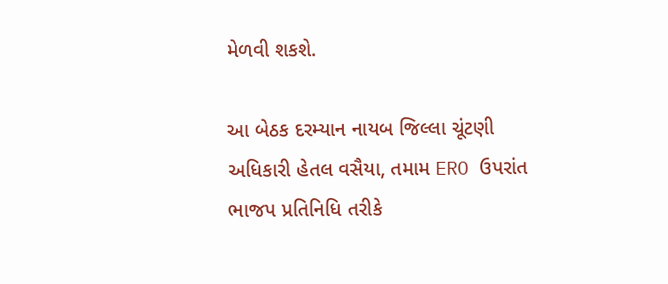મેળવી શકશે.

આ બેઠક દરમ્યાન નાયબ જિલ્લા ચૂંટણી અધિકારી હેતલ વસૈયા, તમામ ERO ઉપરાંત ભાજપ પ્રતિનિધિ તરીકે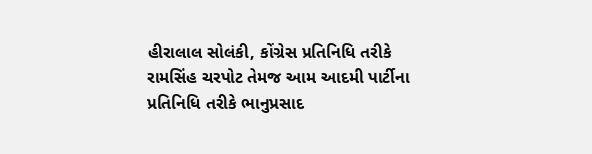હીરાલાલ સોલંકી, કોંગ્રેસ પ્રતિનિધિ તરીકે રામસિંહ ચરપોટ તેમજ આમ આદમી પાર્ટીના પ્રતિનિધિ તરીકે ભાનુપ્રસાદ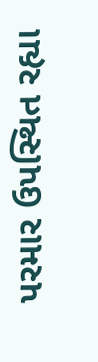પરમાર ઉપસ્થિત રહ્યા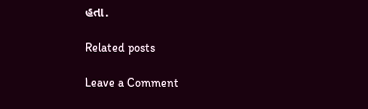હતા.

Related posts

Leave a Comment